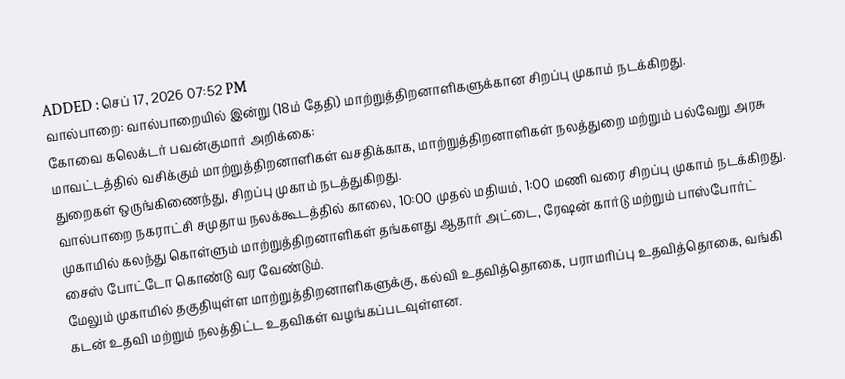ADDED : செப் 17, 2026 07:52 PM
வால்பாறை: வால்பாறையில் இன்று (18ம் தேதி) மாற்றுத்திறனாளிகளுக்கான சிறப்பு முகாம் நடக்கிறது.
கோவை கலெக்டர் பவன்குமார் அறிக்கை:
மாவட்டத்தில் வசிக்கும் மாற்றுத்திறனாளிகள் வசதிக்காக, மாற்றுத்திறனாளிகள் நலத்துறை மற்றும் பல்வேறு அரசு துறைகள் ஒருங்கிணைந்து, சிறப்பு முகாம் நடத்துகிறது.
வால்பாறை நகராட்சி சமுதாய நலக்கூடத்தில் காலை, 10:00 முதல் மதியம், 1:00 மணி வரை சிறப்பு முகாம் நடக்கிறது. முகாமில் கலந்து கொள்ளும் மாற்றுத்திறனாளிகள் தங்களது ஆதார் அட்டை, ரேஷன் கார்டு மற்றும் பாஸ்போர்ட் சைஸ் போட்டோ கொண்டு வர வேண்டும்.
மேலும் முகாமில் தகுதியுள்ள மாற்றுத்திறனாளிகளுக்கு, கல்வி உதவித்தொகை, பராமரிப்பு உதவித்தொகை, வங்கி கடன் உதவி மற்றும் நலத்திட்ட உதவிகள் வழங்கப்படவுள்ளன.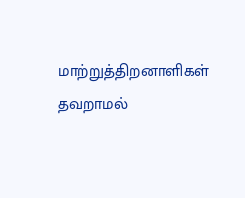மாற்றுத்திறனாளிகள் தவறாமல்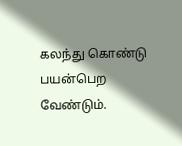கலந்து கொண்டு பயன்பெற வேண்டும்.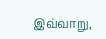இவ்வாறு,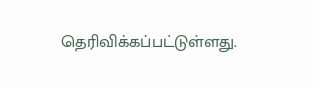தெரிவிக்கப்பட்டுள்ளது.